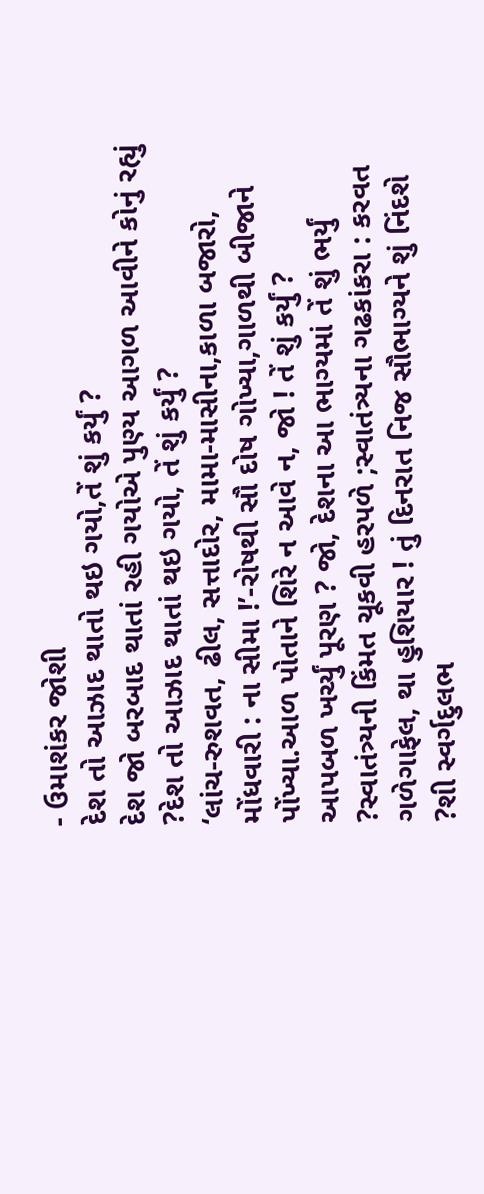- ઉમાશંકર જોશી
દેશ તો આઝાદ થાતો થઇ ગયો,તેં શું કર્યું ?
દેશ જો બરબાદ થાતાં રહી ગયોએ પુણ્ય આગળ આવીને કોનું રહ્યું ?દેશ તો આઝાદ થાતાં થઇ ગયો, તેં શું કર્યું ?
‘લાંચ-રુશવત, ઢીલ, સત્તાદોર, મામા-માસીના,કાળા બજારો, મોંધવારી : ના સીમા !’-રોષથી સૌ દોષ ગોખ્યા,ગાળથી બીજાને પોંખ્યા.આળ પોતાને શિરે ન આવે ન, જો ! તેં શું કર્યું ?
આપબળ ખર્ચ્યું પૂરણ ? જો, દેશના આ ભાગ્યમાં તેં શું ભર્યું ?સ્વાતંત્ર્યની કિંમત ચૂકવી હરપળે ;સ્વાતંત્ર્યના ગઢકાંકરા : કરવત ગળેગાફેલ, થા હુશિયાર ! તું દિનરાત નિજ સૌભાગ્યને શું નિંદશે ?શી સ્વર્ગદુલભ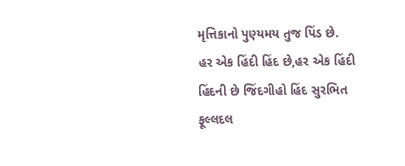મૃત્તિકાનો પુણ્યમય તુજ પિંડ છે.
હર એક હિંદી હિંદ છે,હર એક હિંદી હિંદની છે જિંદગીહો હિંદ સુરભિત ફૂલ્લદલ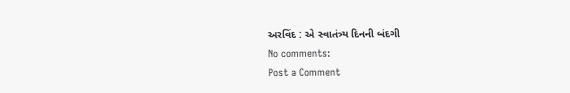અરવિંદ : એ સ્વાતંત્ર્ય દિનની બંદગી
No comments:
Post a Comment